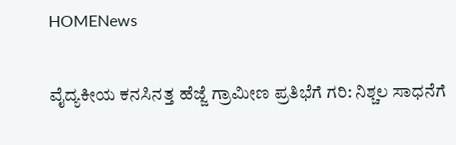HOMENews

ವೈದ್ಯಕೀಯ ಕನಸಿನತ್ತ ಹೆಜ್ಜೆ ಗ್ರಾಮೀಣ ಪ್ರತಿಭೆಗೆ ಗರಿ: ನಿಶ್ಚಲ ಸಾಧನೆಗೆ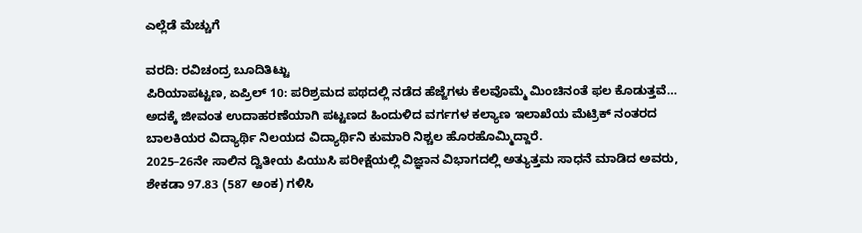ಎಲ್ಲೆಡೆ ಮೆಚ್ಚುಗೆ

ವರದಿ: ರವಿಚಂದ್ರ ಬೂದಿತಿಟ್ಟು
ಪಿರಿಯಾಪಟ್ಟಣ, ಏಪ್ರಿಲ್ 10: ಪರಿಶ್ರಮದ ಪಥದಲ್ಲಿ ನಡೆದ ಹೆಜ್ಜೆಗಳು ಕೆಲವೊಮ್ಮೆ ಮಿಂಚಿನಂತೆ ಫಲ ಕೊಡುತ್ತವೆ… ಅದಕ್ಕೆ ಜೀವಂತ ಉದಾಹರಣೆಯಾಗಿ ಪಟ್ಟಣದ ಹಿಂದುಳಿದ ವರ್ಗಗಳ ಕಲ್ಯಾಣ ಇಲಾಖೆಯ ಮೆಟ್ರಿಕ್ ನಂತರದ ಬಾಲಕಿಯರ ವಿದ್ಯಾರ್ಥಿ ನಿಲಯದ ವಿದ್ಯಾರ್ಥಿನಿ ಕುಮಾರಿ ನಿಶ್ಚಲ ಹೊರಹೊಮ್ಮಿದ್ದಾರೆ.
2025–26ನೇ ಸಾಲಿನ ದ್ವಿತೀಯ ಪಿಯುಸಿ ಪರೀಕ್ಷೆಯಲ್ಲಿ ವಿಜ್ಞಾನ ವಿಭಾಗದಲ್ಲಿ ಅತ್ಯುತ್ತಮ ಸಾಧನೆ ಮಾಡಿದ ಅವರು, ಶೇಕಡಾ 97.83 (587 ಅಂಕ) ಗಳಿಸಿ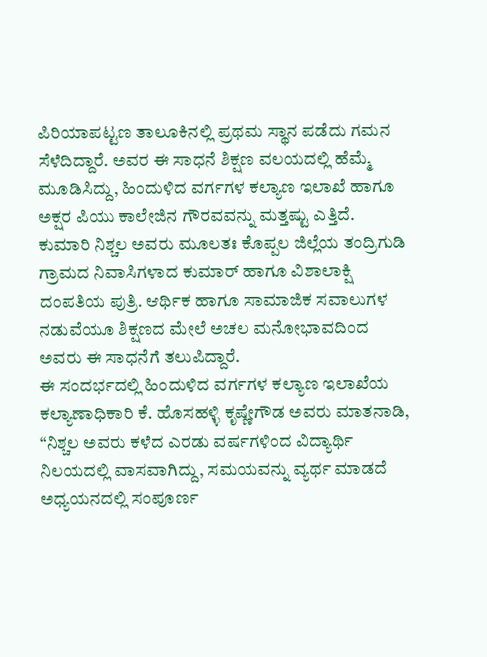ಪಿರಿಯಾಪಟ್ಟಣ ತಾಲೂಕಿನಲ್ಲಿ ಪ್ರಥಮ ಸ್ಥಾನ ಪಡೆದು ಗಮನ ಸೆಳೆದಿದ್ದಾರೆ. ಅವರ ಈ ಸಾಧನೆ ಶಿಕ್ಷಣ ವಲಯದಲ್ಲಿ ಹೆಮ್ಮೆ ಮೂಡಿಸಿದ್ದು, ಹಿಂದುಳಿದ ವರ್ಗಗಳ ಕಲ್ಯಾಣ ಇಲಾಖೆ ಹಾಗೂ ಅಕ್ಷರ ಪಿಯು ಕಾಲೇಜಿನ ಗೌರವವನ್ನು ಮತ್ತಷ್ಟು ಎತ್ತಿದೆ.
ಕುಮಾರಿ ನಿಶ್ಚಲ ಅವರು ಮೂಲತಃ ಕೊಪ್ಪಲ ಜಿಲ್ಲೆಯ ತಂದ್ರಿಗುಡಿ ಗ್ರಾಮದ ನಿವಾಸಿಗಳಾದ ಕುಮಾರ್ ಹಾಗೂ ವಿಶಾಲಾಕ್ಷಿ ದಂಪತಿಯ ಪುತ್ರಿ. ಆರ್ಥಿಕ ಹಾಗೂ ಸಾಮಾಜಿಕ ಸವಾಲುಗಳ ನಡುವೆಯೂ ಶಿಕ್ಷಣದ ಮೇಲೆ ಅಚಲ ಮನೋಭಾವದಿಂದ ಅವರು ಈ ಸಾಧನೆಗೆ ತಲುಪಿದ್ದಾರೆ.
ಈ ಸಂದರ್ಭದಲ್ಲಿ ಹಿಂದುಳಿದ ವರ್ಗಗಳ ಕಲ್ಯಾಣ ಇಲಾಖೆಯ ಕಲ್ಯಾಣಾಧಿಕಾರಿ ಕೆ. ಹೊಸಹಳ್ಳಿ ಕೃಷ್ಣೇಗೌಡ ಅವರು ಮಾತನಾಡಿ, “ನಿಶ್ಚಲ ಅವರು ಕಳೆದ ಎರಡು ವರ್ಷಗಳಿಂದ ವಿದ್ಯಾರ್ಥಿ ನಿಲಯದಲ್ಲಿ ವಾಸವಾಗಿದ್ದು, ಸಮಯವನ್ನು ವ್ಯರ್ಥ ಮಾಡದೆ ಅಧ್ಯಯನದಲ್ಲಿ ಸಂಪೂರ್ಣ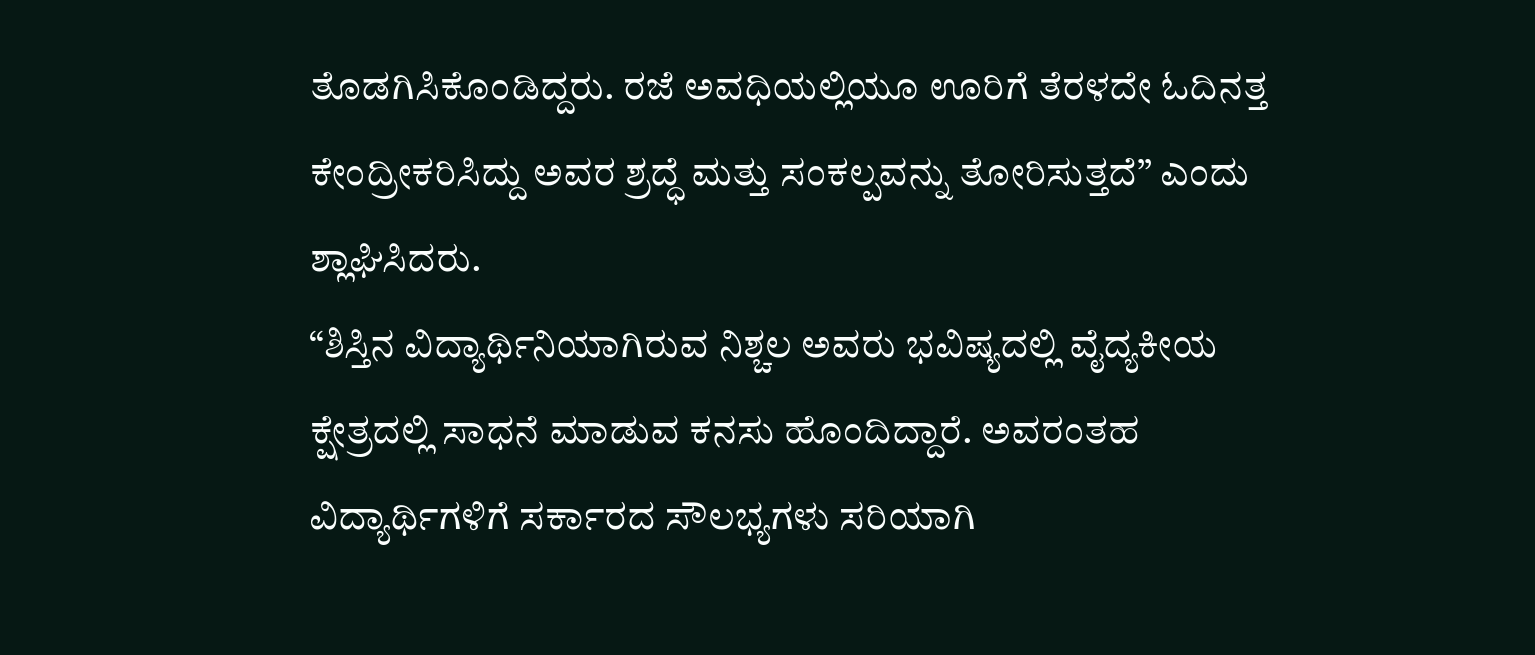ತೊಡಗಿಸಿಕೊಂಡಿದ್ದರು. ರಜೆ ಅವಧಿಯಲ್ಲಿಯೂ ಊರಿಗೆ ತೆರಳದೇ ಓದಿನತ್ತ ಕೇಂದ್ರೀಕರಿಸಿದ್ದು ಅವರ ಶ್ರದ್ಧೆ ಮತ್ತು ಸಂಕಲ್ಪವನ್ನು ತೋರಿಸುತ್ತದೆ” ಎಂದು ಶ್ಲಾಘಿಸಿದರು.
“ಶಿಸ್ತಿನ ವಿದ್ಯಾರ್ಥಿನಿಯಾಗಿರುವ ನಿಶ್ಚಲ ಅವರು ಭವಿಷ್ಯದಲ್ಲಿ ವೈದ್ಯಕೀಯ ಕ್ಷೇತ್ರದಲ್ಲಿ ಸಾಧನೆ ಮಾಡುವ ಕನಸು ಹೊಂದಿದ್ದಾರೆ. ಅವರಂತಹ ವಿದ್ಯಾರ್ಥಿಗಳಿಗೆ ಸರ್ಕಾರದ ಸೌಲಭ್ಯಗಳು ಸರಿಯಾಗಿ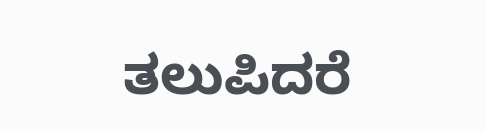ತಲುಪಿದರೆ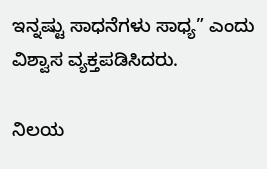ಇನ್ನಷ್ಟು ಸಾಧನೆಗಳು ಸಾಧ್ಯ” ಎಂದು ವಿಶ್ವಾಸ ವ್ಯಕ್ತಪಡಿಸಿದರು.

ನಿಲಯ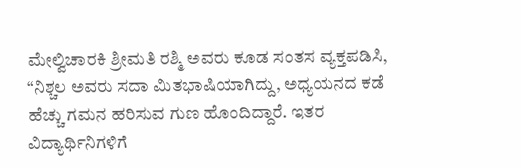ಮೇಲ್ವಿಚಾರಕಿ ಶ್ರೀಮತಿ ರಶ್ಮಿ ಅವರು ಕೂಡ ಸಂತಸ ವ್ಯಕ್ತಪಡಿಸಿ, “ನಿಶ್ಚಲ ಅವರು ಸದಾ ಮಿತಭಾಷಿಯಾಗಿದ್ದು, ಅಧ್ಯಯನದ ಕಡೆ ಹೆಚ್ಚು ಗಮನ ಹರಿಸುವ ಗುಣ ಹೊಂದಿದ್ದಾರೆ. ಇತರ ವಿದ್ಯಾರ್ಥಿನಿಗಳಿಗೆ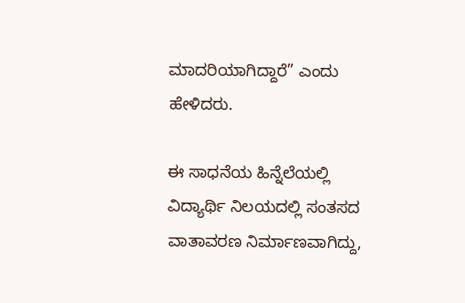ಮಾದರಿಯಾಗಿದ್ದಾರೆ” ಎಂದು ಹೇಳಿದರು.

ಈ ಸಾಧನೆಯ ಹಿನ್ನೆಲೆಯಲ್ಲಿ ವಿದ್ಯಾರ್ಥಿ ನಿಲಯದಲ್ಲಿ ಸಂತಸದ ವಾತಾವರಣ ನಿರ್ಮಾಣವಾಗಿದ್ದು,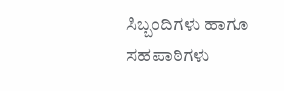ಸಿಬ್ಬಂದಿಗಳು ಹಾಗೂ ಸಹಪಾಠಿಗಳು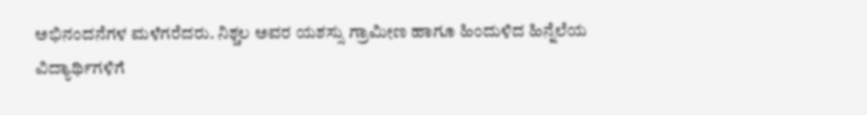ಅಭಿನಂದನೆಗಳ ಮಳೆಗರೆದರು. ನಿಶ್ಚಲ ಅವರ ಯಶಸ್ಸು ಗ್ರಾಮೀಣ ಹಾಗೂ ಹಿಂದುಳಿದ ಹಿನ್ನೆಲೆಯ ವಿದ್ಯಾರ್ಥಿಗಳಿಗೆ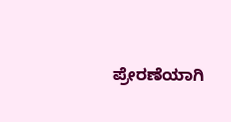ಪ್ರೇರಣೆಯಾಗಿ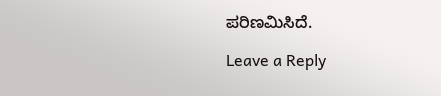ಪರಿಣಮಿಸಿದೆ.

Leave a Reply